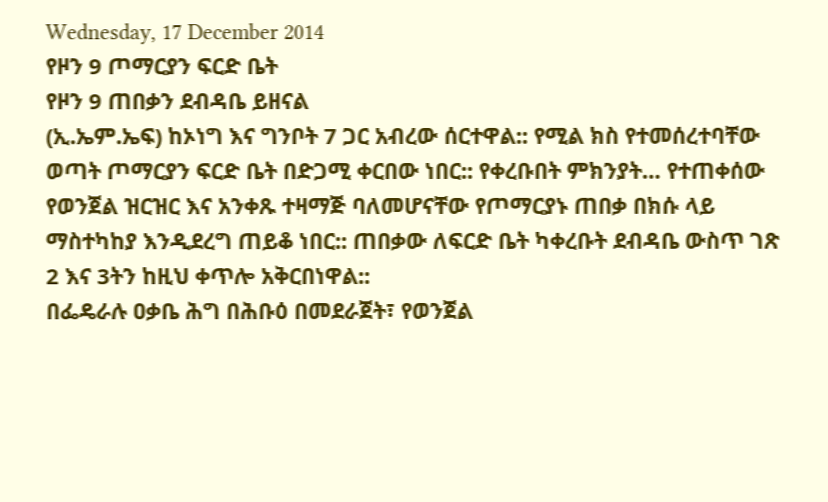Wednesday, 17 December 2014
የዞን 9 ጦማርያን ፍርድ ቤት
የዞን 9 ጠበቃን ደብዳቤ ይዘናል
(ኢ.ኤም.ኤፍ) ከኦነግ እና ግንቦት 7 ጋር አብረው ሰርተዋል:: የሚል ክስ የተመሰረተባቸው ወጣት ጦማርያን ፍርድ ቤት በድጋሚ ቀርበው ነበር:: የቀረቡበት ምክንያት… የተጠቀሰው የወንጀል ዝርዝር እና አንቀጹ ተዛማጅ ባለመሆናቸው የጦማርያኑ ጠበቃ በክሱ ላይ ማስተካከያ እንዲደረግ ጠይቆ ነበር:: ጠበቃው ለፍርድ ቤት ካቀረቡት ደብዳቤ ውስጥ ገጽ 2 እና 3ትን ከዚህ ቀጥሎ አቅርበነዋል::
በፌዴራሉ ዐቃቤ ሕግ በሕቡዕ በመደራጀት፣ የወንጀል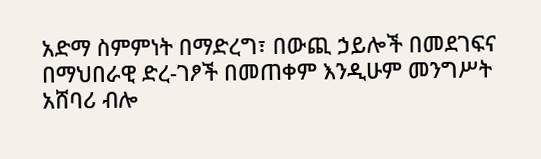አድማ ስምምነት በማድረግ፣ በውጪ ኃይሎች በመደገፍና በማህበራዊ ድረ-ገፆች በመጠቀም እንዲሁም መንግሥት
አሸባሪ ብሎ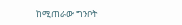ከሚጠራው ግንቦት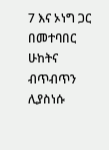7 እና ኦነግ ጋር በመተባበር ሁከትና ብጥብጥን ሊያስነሱ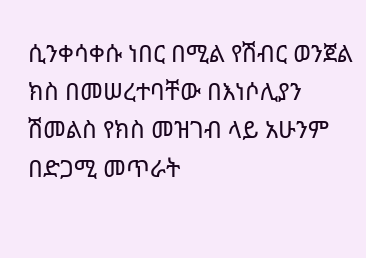ሲንቀሳቀሱ ነበር በሚል የሽብር ወንጀል ክስ በመሠረተባቸው በእነሶሊያን ሽመልስ የክስ መዝገብ ላይ አሁንም በድጋሚ መጥራት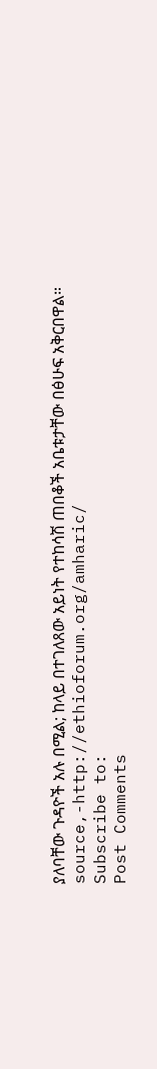ያለባቸው ጉዳዮች አሉ በሚል; ከላይ በተገለጸው አይነት የተከሳሽ ጠበቆች አቤቱታቸው በፅሁፍ አቅርበዋል።
source,-http://ethioforum.org/amharic/
Subscribe to:
Post Comments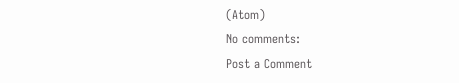(Atom)
No comments:
Post a Comment